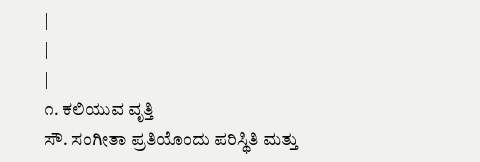|
|
|
೧. ಕಲಿಯುವ ವೃತ್ತಿ
ಸೌ. ಸಂಗೀತಾ ಪ್ರತಿಯೊಂದು ಪರಿಸ್ಥಿತಿ ಮತ್ತು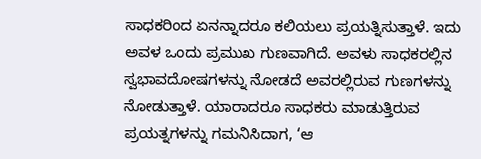ಸಾಧಕರಿಂದ ಏನನ್ನಾದರೂ ಕಲಿಯಲು ಪ್ರಯತ್ನಿಸುತ್ತಾಳೆ. ಇದು ಅವಳ ಒಂದು ಪ್ರಮುಖ ಗುಣವಾಗಿದೆ. ಅವಳು ಸಾಧಕರಲ್ಲಿನ ಸ್ವಭಾವದೋಷಗಳನ್ನು ನೋಡದೆ ಅವರಲ್ಲಿರುವ ಗುಣಗಳನ್ನು ನೋಡುತ್ತಾಳೆ. ಯಾರಾದರೂ ಸಾಧಕರು ಮಾಡುತ್ತಿರುವ ಪ್ರಯತ್ನಗಳನ್ನು ಗಮನಿಸಿದಾಗ, ‘ಆ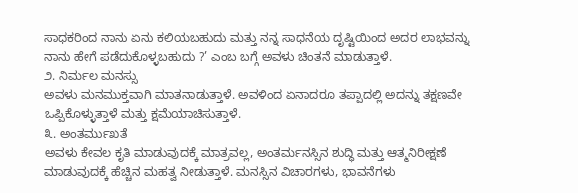ಸಾಧಕರಿಂದ ನಾನು ಏನು ಕಲಿಯಬಹುದು ಮತ್ತು ನನ್ನ ಸಾಧನೆಯ ದೃಷ್ಟಿಯಿಂದ ಅದರ ಲಾಭವನ್ನು ನಾನು ಹೇಗೆ ಪಡೆದುಕೊಳ್ಳಬಹುದು ?’ ಎಂಬ ಬಗ್ಗೆ ಅವಳು ಚಿಂತನೆ ಮಾಡುತ್ತಾಳೆ.
೨. ನಿರ್ಮಲ ಮನಸ್ಸು
ಅವಳು ಮನಮುಕ್ತವಾಗಿ ಮಾತನಾಡುತ್ತಾಳೆ. ಅವಳಿಂದ ಏನಾದರೂ ತಪ್ಪಾದಲ್ಲಿ ಅದನ್ನು ತಕ್ಷಣವೇ ಒಪ್ಪಿಕೊಳ್ಳುತ್ತಾಳೆ ಮತ್ತು ಕ್ಷಮೆಯಾಚಿಸುತ್ತಾಳೆ.
೩. ಅಂತರ್ಮುಖತೆ
ಅವಳು ಕೇವಲ ಕೃತಿ ಮಾಡುವುದಕ್ಕೆ ಮಾತ್ರವಲ್ಲ, ಅಂತರ್ಮನಸ್ಸಿನ ಶುದ್ಧಿ ಮತ್ತು ಆತ್ಮನಿರೀಕ್ಷಣೆ ಮಾಡುವುದಕ್ಕೆ ಹೆಚ್ಚಿನ ಮಹತ್ವ ನೀಡುತ್ತಾಳೆ. ಮನಸ್ಸಿನ ವಿಚಾರಗಳು, ಭಾವನೆಗಳು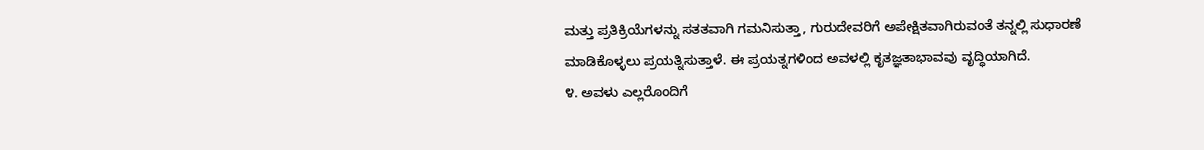ಮತ್ತು ಪ್ರತಿಕ್ರಿಯೆಗಳನ್ನು ಸತತವಾಗಿ ಗಮನಿಸುತ್ತಾ, ಗುರುದೇವರಿಗೆ ಅಪೇಕ್ಷಿತವಾಗಿರುವಂತೆ ತನ್ನಲ್ಲಿ ಸುಧಾರಣೆ ಮಾಡಿಕೊಳ್ಳಲು ಪ್ರಯತ್ನಿಸುತ್ತಾಳೆ. ಈ ಪ್ರಯತ್ನಗಳಿಂದ ಅವಳಲ್ಲಿ ಕೃತಜ್ಞತಾಭಾವವು ವೃದ್ಧಿಯಾಗಿದೆ.
೪. ಅವಳು ಎಲ್ಲರೊಂದಿಗೆ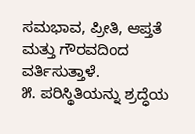ಸಮಭಾವ, ಪ್ರೀತಿ, ಆಪ್ತತೆ ಮತ್ತು ಗೌರವದಿಂದ ವರ್ತಿಸುತ್ತಾಳೆ.
೫. ಪರಿಸ್ಥಿತಿಯನ್ನು ಶ್ರದ್ಧೆಯ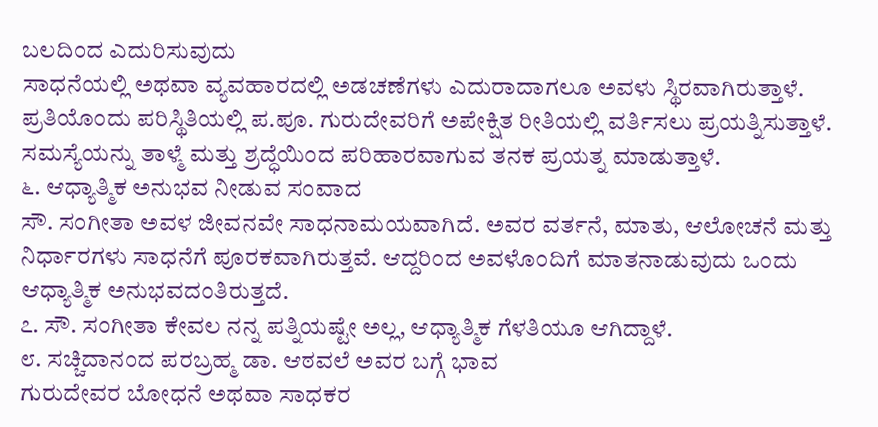ಬಲದಿಂದ ಎದುರಿಸುವುದು
ಸಾಧನೆಯಲ್ಲಿ ಅಥವಾ ವ್ಯವಹಾರದಲ್ಲಿ ಅಡಚಣೆಗಳು ಎದುರಾದಾಗಲೂ ಅವಳು ಸ್ಥಿರವಾಗಿರುತ್ತಾಳೆ. ಪ್ರತಿಯೊಂದು ಪರಿಸ್ಥಿತಿಯಲ್ಲಿ ಪ.ಪೂ. ಗುರುದೇವರಿಗೆ ಅಪೇಕ್ಷಿತ ರೀತಿಯಲ್ಲಿ ವರ್ತಿಸಲು ಪ್ರಯತ್ನಿಸುತ್ತಾಳೆ. ಸಮಸ್ಯೆಯನ್ನು ತಾಳ್ಮೆ ಮತ್ತು ಶ್ರದ್ಧೆಯಿಂದ ಪರಿಹಾರವಾಗುವ ತನಕ ಪ್ರಯತ್ನ ಮಾಡುತ್ತಾಳೆ.
೬. ಆಧ್ಯಾತ್ಮಿಕ ಅನುಭವ ನೀಡುವ ಸಂವಾದ
ಸೌ. ಸಂಗೀತಾ ಅವಳ ಜೀವನವೇ ಸಾಧನಾಮಯವಾಗಿದೆ. ಅವರ ವರ್ತನೆ, ಮಾತು, ಆಲೋಚನೆ ಮತ್ತು ನಿರ್ಧಾರಗಳು ಸಾಧನೆಗೆ ಪೂರಕವಾಗಿರುತ್ತವೆ. ಆದ್ದರಿಂದ ಅವಳೊಂದಿಗೆ ಮಾತನಾಡುವುದು ಒಂದು ಆಧ್ಯಾತ್ಮಿಕ ಅನುಭವದಂತಿರುತ್ತದೆ.
೭. ಸೌ. ಸಂಗೀತಾ ಕೇವಲ ನನ್ನ ಪತ್ನಿಯಷ್ಟೇ ಅಲ್ಲ, ಆಧ್ಯಾತ್ಮಿಕ ಗೆಳತಿಯೂ ಆಗಿದ್ದಾಳೆ.
೮. ಸಚ್ಚಿದಾನಂದ ಪರಬ್ರಹ್ಮ ಡಾ. ಆಠವಲೆ ಅವರ ಬಗ್ಗೆ ಭಾವ
ಗುರುದೇವರ ಬೋಧನೆ ಅಥವಾ ಸಾಧಕರ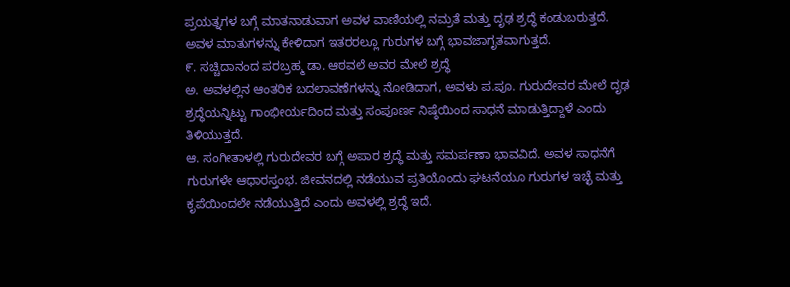ಪ್ರಯತ್ನಗಳ ಬಗ್ಗೆ ಮಾತನಾಡುವಾಗ ಅವಳ ವಾಣಿಯಲ್ಲಿ ನಮ್ರತೆ ಮತ್ತು ದೃಢ ಶ್ರದ್ಧೆ ಕಂಡುಬರುತ್ತದೆ. ಅವಳ ಮಾತುಗಳನ್ನು ಕೇಳಿದಾಗ ಇತರರಲ್ಲೂ ಗುರುಗಳ ಬಗ್ಗೆ ಭಾವಜಾಗೃತವಾಗುತ್ತದೆ.
೯. ಸಚ್ಚಿದಾನಂದ ಪರಬ್ರಹ್ಮ ಡಾ. ಆಠವಲೆ ಅವರ ಮೇಲೆ ಶ್ರದ್ಧೆ
ಅ. ಅವಳಲ್ಲಿನ ಆಂತರಿಕ ಬದಲಾವಣೆಗಳನ್ನು ನೋಡಿದಾಗ, ಅವಳು ಪ.ಪೂ. ಗುರುದೇವರ ಮೇಲೆ ದೃಢ ಶ್ರದ್ಧೆಯನ್ನಿಟ್ಟು ಗಾಂಭೀರ್ಯದಿಂದ ಮತ್ತು ಸಂಪೂರ್ಣ ನಿಷ್ಠೆಯಿಂದ ಸಾಧನೆ ಮಾಡುತ್ತಿದ್ದಾಳೆ ಎಂದು ತಿಳಿಯುತ್ತದೆ.
ಆ. ಸಂಗೀತಾಳಲ್ಲಿ ಗುರುದೇವರ ಬಗ್ಗೆ ಅಪಾರ ಶ್ರದ್ಧೆ ಮತ್ತು ಸಮರ್ಪಣಾ ಭಾವವಿದೆ. ಅವಳ ಸಾಧನೆಗೆ ಗುರುಗಳೇ ಆಧಾರಸ್ತಂಭ. ಜೀವನದಲ್ಲಿ ನಡೆಯುವ ಪ್ರತಿಯೊಂದು ಘಟನೆಯೂ ಗುರುಗಳ ಇಚ್ಛೆ ಮತ್ತು ಕೃಪೆಯಿಂದಲೇ ನಡೆಯುತ್ತಿದೆ ಎಂದು ಅವಳಲ್ಲಿ ಶ್ರದ್ಧೆ ಇದೆ.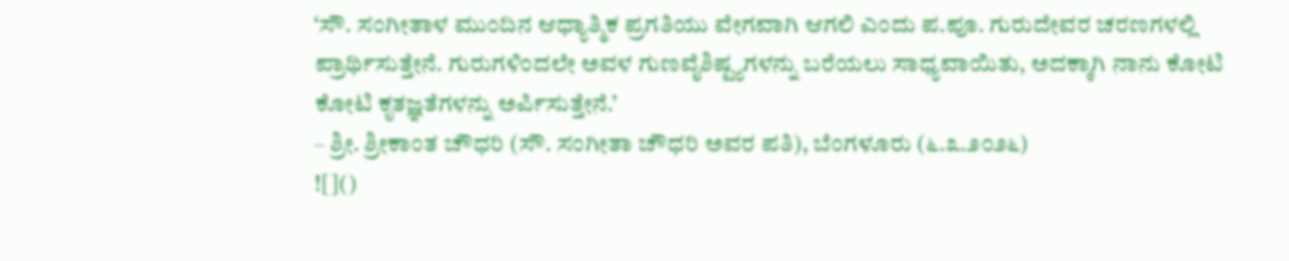‘ಸೌ. ಸಂಗೀತಾಳ ಮುಂದಿನ ಆಧ್ಯಾತ್ಮಿಕ ಪ್ರಗತಿಯು ವೇಗವಾಗಿ ಆಗಲಿ ಎಂದು ಪ.ಪೂ. ಗುರುದೇವರ ಚರಣಗಳಲ್ಲಿ ಪ್ರಾರ್ಥಿಸುತ್ತೇನೆ. ಗುರುಗಳಿಂದಲೇ ಅವಳ ಗುಣವೈಶಿಷ್ಟ್ಯಗಳನ್ನು ಬರೆಯಲು ಸಾಧ್ಯವಾಯಿತು, ಅದಕ್ಕಾಗಿ ನಾನು ಕೋಟಿ ಕೋಟಿ ಕೃತಜ್ಞತೆಗಳನ್ನು ಅರ್ಪಿಸುತ್ತೇನೆ.’
– ಶ್ರೀ. ಶ್ರೀಕಾಂತ ಚೌಧರಿ (ಸೌ. ಸಂಗೀತಾ ಚೌಧರಿ ಅವರ ಪತಿ), ಬೆಂಗಳೂರು (೬.೩.೨೦೨೬)
![]()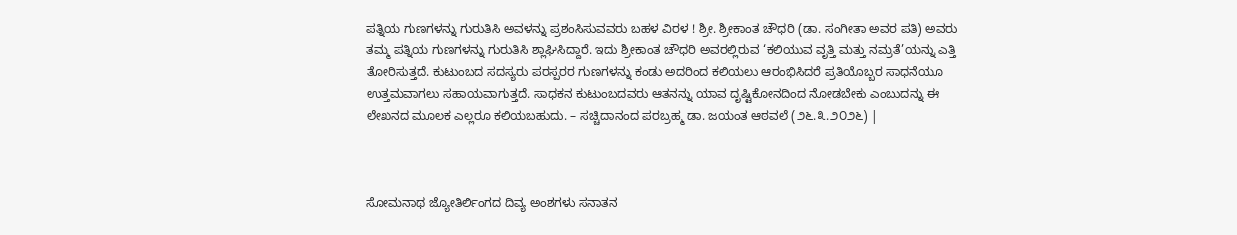ಪತ್ನಿಯ ಗುಣಗಳನ್ನು ಗುರುತಿಸಿ ಅವಳನ್ನು ಪ್ರಶಂಸಿಸುವವರು ಬಹಳ ವಿರಳ ! ಶ್ರೀ. ಶ್ರೀಕಾಂತ ಚೌಧರಿ (ಡಾ. ಸಂಗೀತಾ ಅವರ ಪತಿ) ಅವರು ತಮ್ಮ ಪತ್ನಿಯ ಗುಣಗಳನ್ನು ಗುರುತಿಸಿ ಶ್ಲಾಘಿಸಿದ್ದಾರೆ. ಇದು ಶ್ರೀಕಾಂತ ಚೌಧರಿ ಅವರಲ್ಲಿರುವ ‘ಕಲಿಯುವ ವೃತ್ತಿ ಮತ್ತು ನಮ್ರತೆ’ಯನ್ನು ಎತ್ತಿ ತೋರಿಸುತ್ತದೆ. ಕುಟುಂಬದ ಸದಸ್ಯರು ಪರಸ್ಪರರ ಗುಣಗಳನ್ನು ಕಂಡು ಅದರಿಂದ ಕಲಿಯಲು ಆರಂಭಿಸಿದರೆ ಪ್ರತಿಯೊಬ್ಬರ ಸಾಧನೆಯೂ ಉತ್ತಮವಾಗಲು ಸಹಾಯವಾಗುತ್ತದೆ. ಸಾಧಕನ ಕುಟುಂಬದವರು ಆತನನ್ನು ಯಾವ ದೃಷ್ಟಿಕೋನದಿಂದ ನೋಡಬೇಕು ಎಂಬುದನ್ನು ಈ ಲೇಖನದ ಮೂಲಕ ಎಲ್ಲರೂ ಕಲಿಯಬಹುದು. – ಸಚ್ಚಿದಾನಂದ ಪರಬ್ರಹ್ಮ ಡಾ. ಜಯಂತ ಆಠವಲೆ (೨೬.೩.೨೦೨೬) |



ಸೋಮನಾಥ ಜ್ಯೋತಿರ್ಲಿಂಗದ ದಿವ್ಯ ಅಂಶಗಳು ಸನಾತನ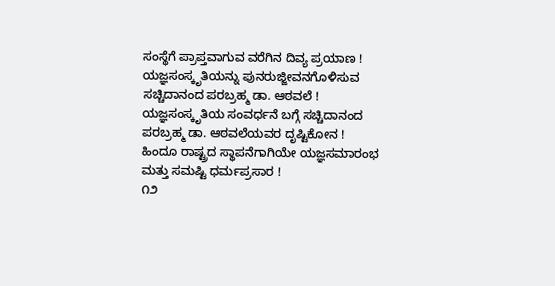ಸಂಸ್ಥೆಗೆ ಪ್ರಾಪ್ತವಾಗುವ ವರೆಗಿನ ದಿವ್ಯ ಪ್ರಯಾಣ !
ಯಜ್ಞಸಂಸ್ಕೃತಿಯನ್ನು ಪುನರುಜ್ಜೀವನಗೊಳಿಸುವ ಸಚ್ಚಿದಾನಂದ ಪರಬ್ರಹ್ಮ ಡಾ. ಆಠವಲೆ !
ಯಜ್ಞಸಂಸ್ಕೃತಿಯ ಸಂವರ್ಧನೆ ಬಗ್ಗೆ ಸಚ್ಚಿದಾನಂದ ಪರಬ್ರಹ್ಮ ಡಾ. ಆಠವಲೆಯವರ ದೃಷ್ಟಿಕೋನ !
ಹಿಂದೂ ರಾಷ್ಟ್ರದ ಸ್ಥಾಪನೆಗಾಗಿಯೇ ಯಜ್ಞಸಮಾರಂಭ ಮತ್ತು ಸಮಷ್ಟಿ ಧರ್ಮಪ್ರಸಾರ !
೧೨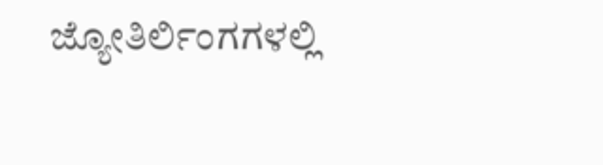ಜ್ಯೋತಿರ್ಲಿಂಗಗಳಲ್ಲಿ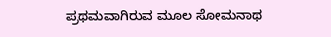ಪ್ರಥಮವಾಗಿರುವ ಮೂಲ ಸೋಮನಾಥ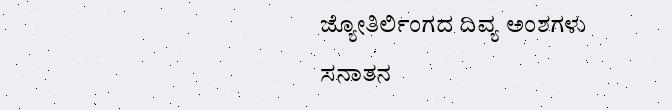ಜ್ಯೋತಿರ್ಲಿಂಗದ ದಿವ್ಯ ಅಂಶಗಳು ಸನಾತನ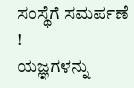ಸಂಸ್ಥೆಗೆ ಸಮರ್ಪಣೆ !
ಯಜ್ಞಗಳನ್ನು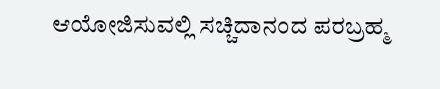ಆಯೋಜಿಸುವಲ್ಲಿ ಸಚ್ಚಿದಾನಂದ ಪರಬ್ರಹ್ಮ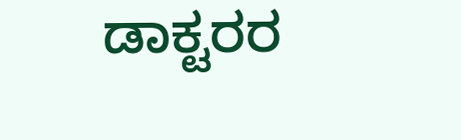ಡಾಕ್ಟರರ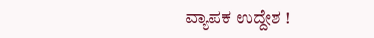ವ್ಯಾಪಕ ಉದ್ದೇಶ !